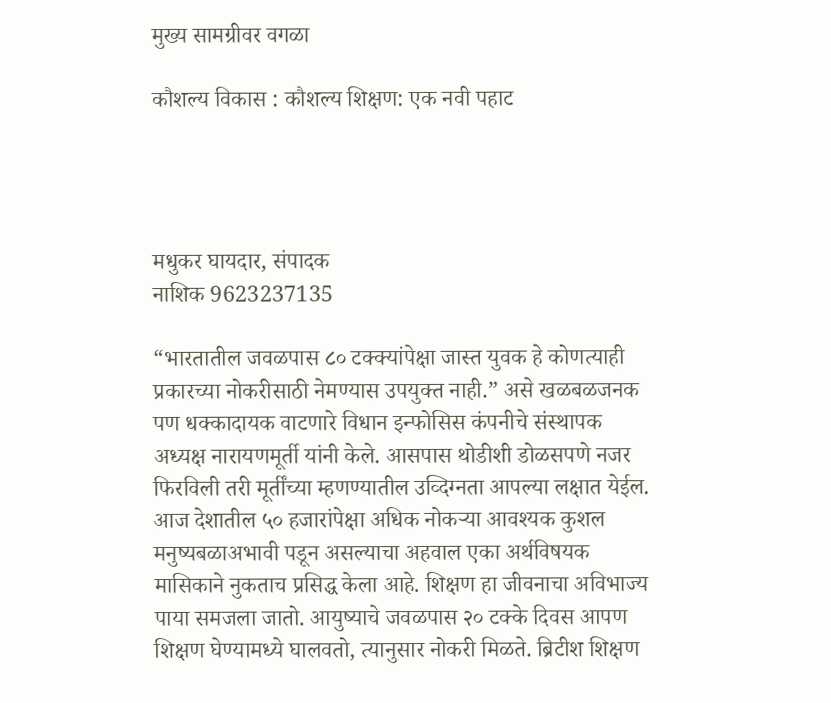मुख्य सामग्रीवर वगळा

कौशल्य विकास : कौशल्य शिक्षण: एक नवी पहाट




मधुकर घायदार, संपादक
नाशिक 9623237135

“भारतातील जवळपास ८० टक्क्यांपेक्षा जास्त युवक हे कोणत्याही प्रकारच्या नोकरीसाठी नेमण्यास उपयुक्त नाही.” असे खळबळजनक पण धक्कादायक वाटणारे विधान इन्फोसिस कंपनीचे संस्थापक अध्यक्ष नारायणमूर्ती यांनी केले. आसपास थोडीशी डोळसपणे नजर फिरविली तरी मूर्तींच्या म्हणण्यातील उव्दिग्नता आपल्या लक्षात येईल. आज देशातील ५० हजारांपेक्षा अधिक नोकऱ्या आवश्यक कुशल मनुष्यबळाअभावी पडून असल्याचा अहवाल एका अर्थविषयक मासिकाने नुकताच प्रसिद्ध केला आहे. शिक्षण हा जीवनाचा अविभाज्य पाया समजला जातो. आयुष्याचे जवळपास २० टक्के दिवस आपण शिक्षण घेण्यामध्ये घालवतो, त्यानुसार नोकरी मिळते. ब्रिटीश शिक्षण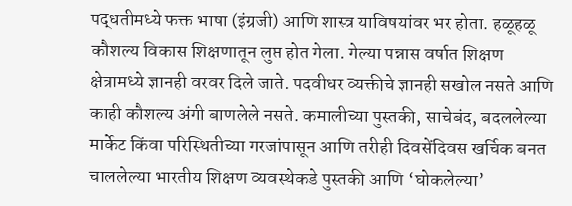पद्धतीमध्ये फक्त भाषा (इंग्रजी) आणि शास्त्र याविषयांवर भर होता. हळूहळू कौशल्य विकास शिक्षणातून लुप्त होत गेला. गेल्या पन्नास वर्षात शिक्षण क्षेत्रामध्ये ज्ञानही वरवर दिले जाते. पदवीधर व्यक्तीचे ज्ञानही सखोल नसते आणि काही कौशल्य अंगी बाणलेले नसते. कमालीच्या पुस्तकी, साचेबंद, बदललेल्या मार्केट किंवा परिस्थितीच्या गरजांपासून आणि तरीही दिवसेंदिवस खर्चिक बनत चाललेल्या भारतीय शिक्षण व्यवस्थेकडे पुस्तकी आणि ‘घोकलेल्या’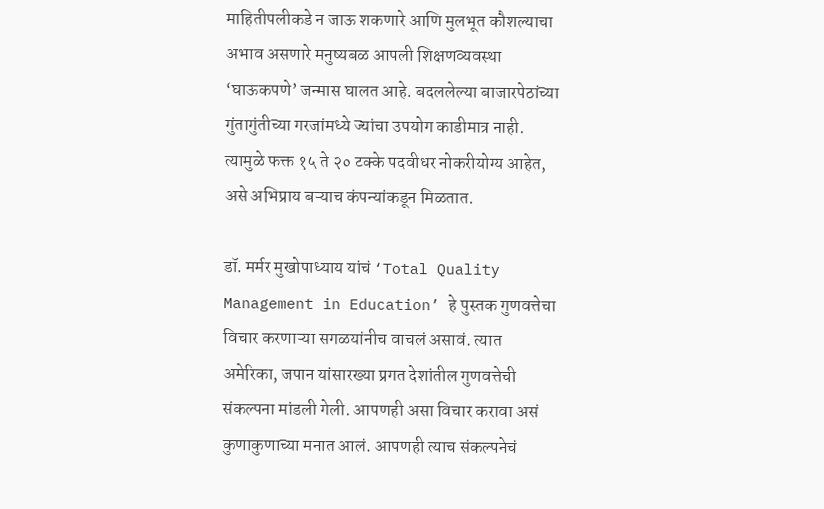माहितीपलीकडे न जाऊ शकणारे आणि मुलभूत कौशल्याचा अभाव असणारे मनुष्यबळ आपली शिक्षणव्यवस्था ‘घाऊकपणे’ जन्मास घालत आहे. बदललेल्या बाजारपेठांच्या गुंतागुंतीच्या गरजांमध्ये ज्यांचा उपयोग काडीमात्र नाही. त्यामुळे फक्त १५ ते २० टक्के पदवीधर नोकरीयोग्य आहेत, असे अभिप्राय बऱ्याच कंपन्यांकडून मिळतात.

डॉ. मर्मर मुखोपाध्याय यांचं ‘Total Quality Management in Education’ हे पुस्तक गुणवत्तेचा विचार करणाऱ्या सगळयांनीच वाचलं असावं. त्यात अमेरिका, जपान यांसारख्या प्रगत देशांतील गुणवत्तेची संकल्पना मांडली गेली. आपणही असा विचार करावा असं कुणाकुणाच्या मनात आलं. आपणही त्याच संकल्पनेचं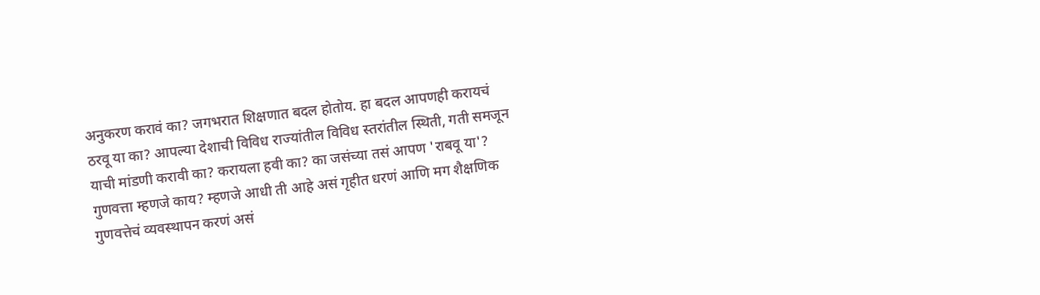अनुकरण करावं का? जगभरात शिक्षणात बदल होतोय. हा बदल आपणही करायचं ठरवू या का? आपल्या देशाची विविध राज्यांतील विविध स्तरांतील स्थिती, गती समजून याची मांडणी करावी का? करायला हवी का? का जसंच्या तसं आपण 'राबवू या'? गुणवत्ता म्हणजे काय? म्हणजे आधी ती आहे असं गृहीत धरणं आणि मग शैक्षणिक गुणवत्तेचं व्यवस्थापन करणं असं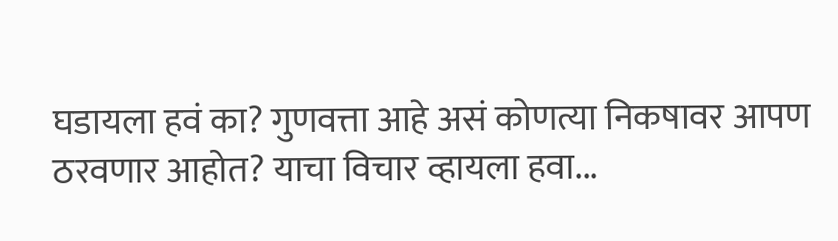घडायला हवं का? गुणवत्ता आहे असं कोणत्या निकषावर आपण ठरवणार आहोत? याचा विचार व्हायला हवा...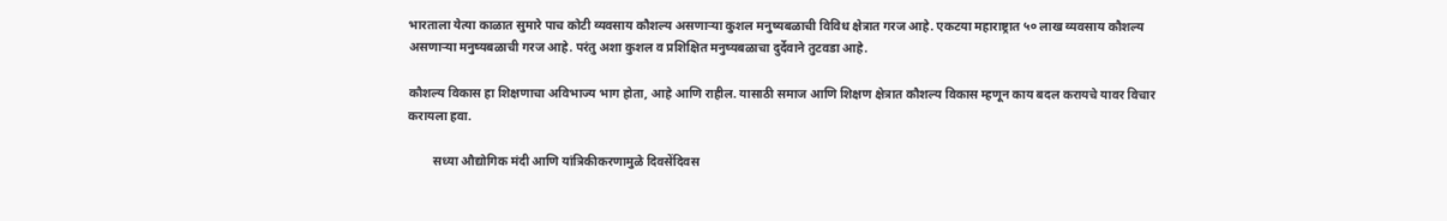भारताला येत्या काळात सुमारे पाच कोटी व्यवसाय कौशल्य असणाऱ्या कुशल मनुष्यबळाची विविध क्षेत्रात गरज आहे. एकटया महाराष्ट्रात ५० लाख व्यवसाय कौशल्य असणाऱ्या मनुष्यबळाची गरज आहे. परंतु अशा कुशल व प्रशिक्षित मनुष्यबळाचा दुर्देवाने तुटवडा आहे.

कौशल्य विकास हा शिक्षणाचा अविभाज्य भाग होता, आहे आणि राहील. यासाठी समाज आणि शिक्षण क्षेत्रात कौशल्य विकास म्हणून काय बदल करायचे यावर विचार करायला हवा.

        सध्या औद्योगिक मंदी आणि यांत्रिकीकरणामुळे दिवसेंदिवस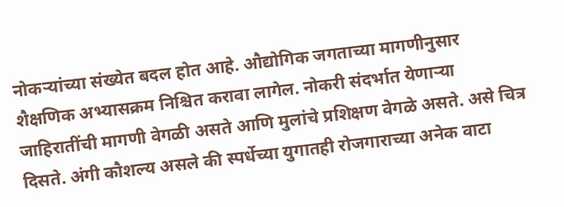नोकऱ्यांच्या संख्येत बदल होत आहे. औद्योगिक जगताच्या मागणीनुसार शैक्षणिक अभ्यासक्रम निश्चित करावा लागेल. नोकरी संदर्भात येणाऱ्या जाहिरातींची मागणी वेगळी असते आणि मुलांचे प्रशिक्षण वेगळे असते. असे चित्र दिसते. अंगी कौशल्य असले की स्पर्धेच्या युगातही रोजगाराच्या अनेक वाटा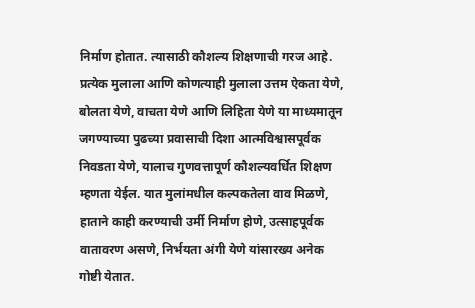निर्माण होतात. त्यासाठी कौशल्य शिक्षणाची गरज आहे. प्रत्येक मुलाला आणि कोणत्याही मुलाला उत्तम ऐकता येणे, बोलता येणे, वाचता येणे आणि लिहिता येणे या माध्यमातून जगण्याच्या पुढच्या प्रवासाची दिशा आत्मविश्वासपूर्वक निवडता येणे, यालाच गुणवत्तापूर्ण कौशल्यवर्धित शिक्षण म्हणता येईल. यात मुलांमधील कल्पकतेला वाव मिळणे, हाताने काही करण्याची उर्मी निर्माण होणे, उत्साहपूर्वक वातावरण असणे, निर्भयता अंगी येणे यांसारख्य अनेक गोष्टी येतात.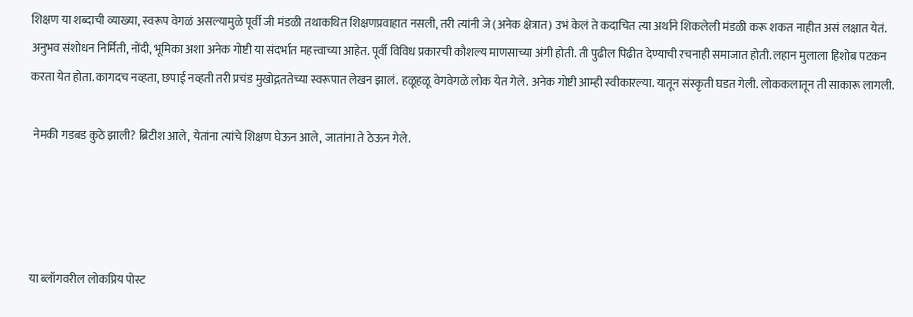शिक्षण या शब्दाची व्याख्या, स्वरूप वेगळं असल्यामुळे पूर्वी जी मंडळी तथाकथित शिक्षणप्रवाहात नसली, तरी त्यांनी जे (अनेक क्षेत्रात) उभं केलं ते कदाचित त्या अर्थाने शिकलेली मंडळी करू शकत नाहीत असं लक्षात येतं. अनुभव संशोधन निर्मिती, नोंदी, भूमिका अशा अनेक गोष्टी या संदर्भात महत्त्वाच्या आहेत. पूर्वी विविध प्रकारची कौशल्य माणसाच्या अंगी होती. ती पुढील पिढीत देण्याची रचनाही समाजात होती. लहान मुलाला हिशोब पटकन करता येत होता. कागदच नव्हता, छपाई नव्हती तरी प्रचंड मुखोद्गततेच्या स्वरूपात लेखन झालं. हळूहळू वेगवेगळे लोक येत गेले. अनेक गोष्टी आम्ही स्वीकारल्या. यातून संस्कृती घडत गेली. लोककलातून ती साकारू लागली.

 नेमकी गडबड कुठे झाली? ब्रिटीश आले, येतांना त्यांचे शिक्षण घेऊन आले, जातांना ते ठेऊन गेले.




या ब्लॉगवरील लोकप्रिय पोस्ट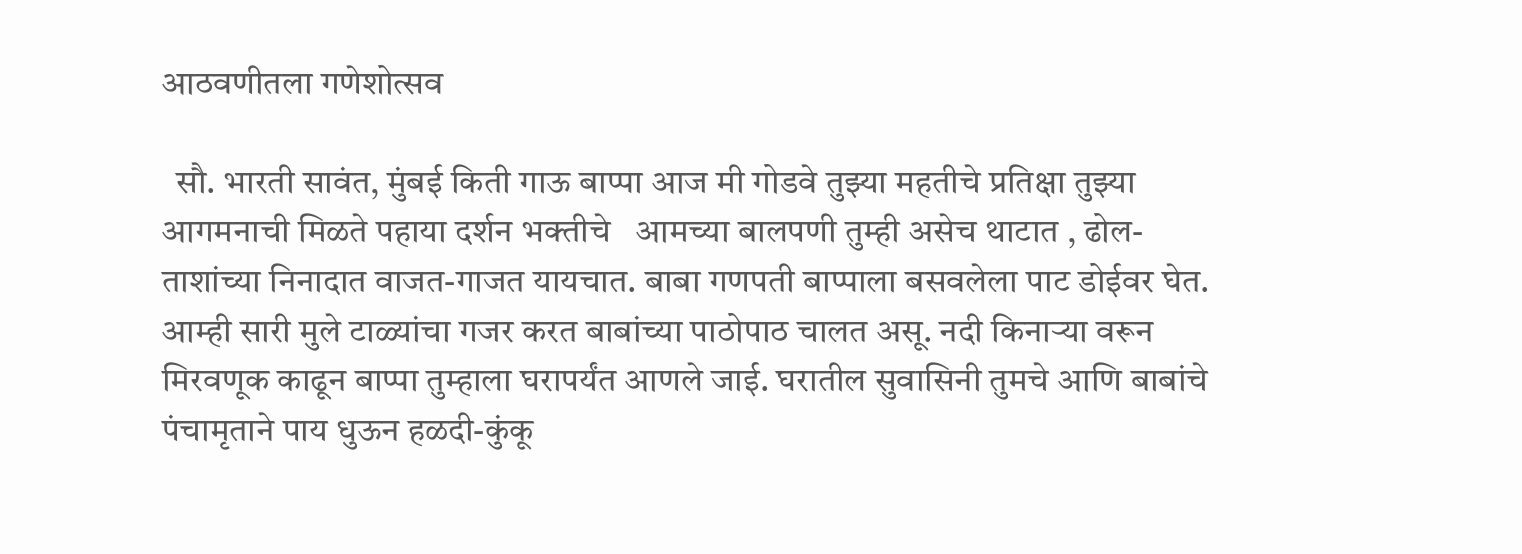आठवणीतला गणेशोत्सव

  सौ. भारती सावंत, मुंबई किती गाऊ बाप्पा आज मी गोडवे तुझ्या महतीचे प्रतिक्षा तुझ्या आगमनाची मिळते पहाया दर्शन भक्तीचे   आमच्या बालपणी तुम्ही असेच थाटात , ढोल-ताशांच्या निनादात वाजत-गाजत यायचात. बाबा गणपती बाप्पाला बसवलेला पाट डोईवर घेत. आम्ही सारी मुले टाळ्यांचा गजर करत बाबांच्या पाठोपाठ चालत असू. नदी किनार्‍या वरून मिरवणूक काढून बाप्पा तुम्हाला घरापर्यंत आणले जाई. घरातील सुवासिनी तुमचे आणि बाबांचे पंचामृताने पाय धुऊन हळदी-कुंकू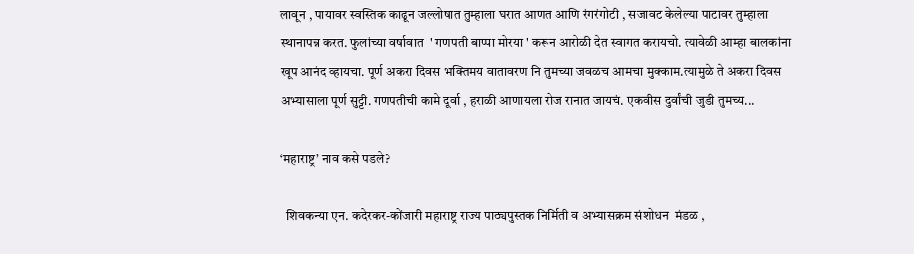लावून , पायावर स्वस्तिक काढून जल्लोषात तुम्हाला घरात आणत आणि रंगरंगोटी , सजावट केलेल्या पाटावर तुम्हाला स्थानापन्न करत. फुलांच्या वर्षावात  ' गणपती बाप्पा मोरया ' करून आरोळी देत स्वागत करायचो. त्यावेळी आम्हा बालकांना खूप आनंद व्हायचा. पूर्ण अकरा दिवस भक्तिमय वातावरण नि तुमच्या जवळच आमचा मुक्काम.त्यामुळे ते अकरा दिवस अभ्यासाला पूर्ण सुट्टी. गणपतीची कामे दूर्वा , हराळी आणायला रोज रानात जायचं. एकवीस दुर्वांची जुडी तुमच्य...

‘महाराष्ट्र’ नाव कसे पडले?

  शिवकन्या एन. कदेरकर-कोंजारी महाराष्ट्र राज्य पाठ्यपुस्तक निर्मिती व अभ्यासक्रम संशोधन  मंडळ ,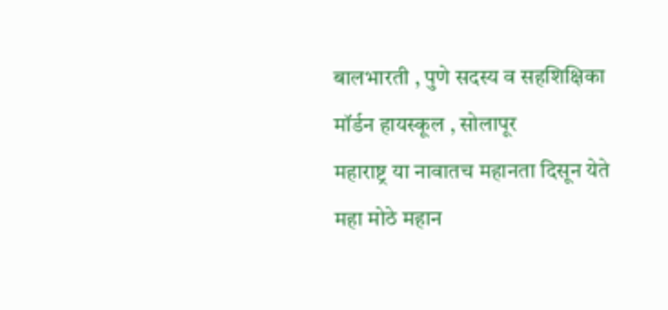बालभारती , पुणे सदस्य व सहशिक्षिका मॉर्डन हायस्कूल , सोलापूर                          महाराष्ट्र या नावातच महानता दिसून येते महा मोठे महान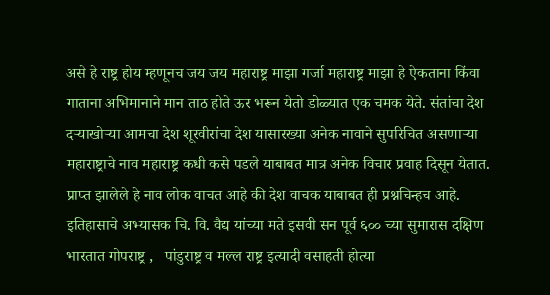असे हे राष्ट्र होय म्हणूनच जय जय महाराष्ट्र माझा गर्जा महाराष्ट्र माझा हे ऐकताना किंवा गाताना अभिमानाने मान ताठ होते ऊर भरून येतो डोळ्यात एक चमक येते. संतांचा देश दऱ्याखोऱ्या आमचा देश शूरवीरांचा देश यासारख्या अनेक नावाने सुपरिचित असणाऱ्या महाराष्ट्राचे नाव महाराष्ट्र कधी कसे पडले याबाबत मात्र अनेक विचार प्रवाह दिसून येतात. प्राप्त झालेले हे नाव लोक वाचत आहे की देश वाचक याबाबत ही प्रश्नचिन्हच आहे. इतिहासाचे अभ्यासक चि. वि. वैद्य यांच्या मते इसवी सन पूर्व ६०० च्या सुमारास दक्षिण भारतात गोपराष्ट्र ,   पांडुराष्ट्र व मल्ल राष्ट्र इत्यादी वसाहती होत्या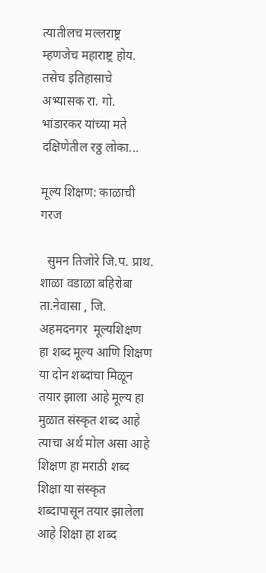त्यातीलच मल्लराष्ट्र म्हणजेच महाराष्ट्र होय. तसेच इतिहासाचे अभ्यासक रा. गो. भांडारकर यांच्या मते दक्षिणेतील रठ्ठ लोका...

मूल्य शिक्षण: काळाची गरज

  सुमन तिजोरे जि.प. प्राथ. शाळा वडाळा बहिरोबा ता.नेवासा , जि. अहमदनगर  मूल्यशिक्षण हा शब्द मूल्य आणि शिक्षण या दोन शब्दांचा मिळून तयार झाला आहे मूल्य हा मुळात संस्कृत शब्द आहे त्याचा अर्थ मोल असा आहे शिक्षण हा मराठी शब्द शिक्षा या संस्कृत शब्दापासून तयार झालेला आहे शिक्षा हा शब्द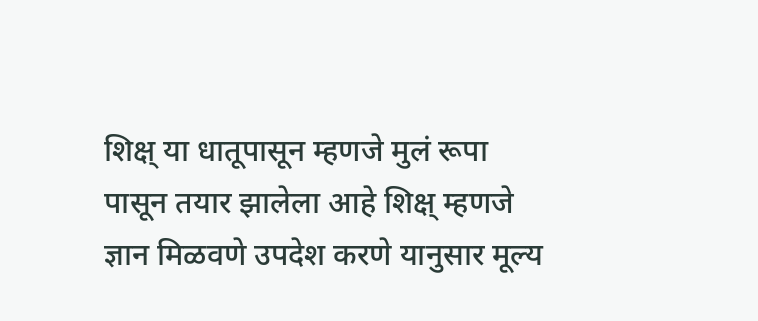शिक्ष् या धातूपासून म्हणजे मुलं रूपा पासून तयार झालेला आहे शिक्ष् म्हणजे ज्ञान मिळवणे उपदेश करणे यानुसार मूल्य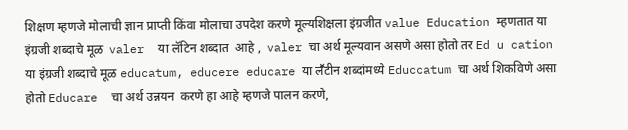शिक्षण म्हणजे मोलाची ज्ञान प्राप्ती किंवा मोलाचा उपदेश करणे मूल्यशिक्षला इंग्रजीत value Education म्हणतात या इंग्रजी शब्दाचे मूळ  valer  या लॅटिन शब्दात  आहे ,  valer चा अर्थ मूल्यवान असणे असा होतो तर Ed u cation या इंग्रजी शब्दाचे मूळ educatum, educere educare या लॕटीन शब्दांमध्ये Educcatum चा अर्थ शिकविणे असा होतो Educare  चा अर्थ उन्नयन  करणे हा आहे म्हणजे पालन करणे,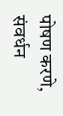पोषण करणे, संवर्धन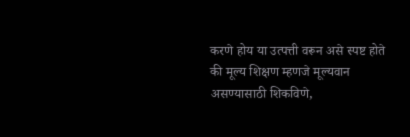करणे होय या उत्पत्ती वरून असे स्पष्ट होते की मूल्य शिक्षण म्हणजे मूल्यवान असण्यासाठी शिकविणे,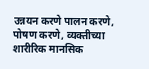उन्नयन करणे पालन करणे, पोषण करणे, व्यक्तीच्या शारीरिक मानसिक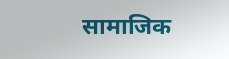सामाजिक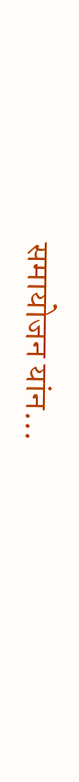समायोजन यांन...